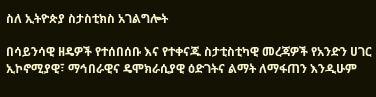ስለ ኢትዮጵያ ስታስቲክስ አገልግሎት

በሳይንሳዊ ዘዴዎች የተሰበሰቡ እና የተቀናጁ ስታቲስቲካዊ መረጃዎች የአንድን ሀገር ኢኮኖሚያዊ፣ ማኅበራዊና ዴሞክራሲያዊ ዕድገትና ልማት ለማፋጠን እንዲሁም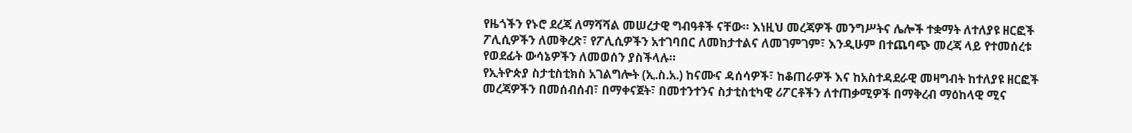የዜጎችን የኑሮ ደረጃ ለማሻሻል መሠረታዊ ግብዓቶች ናቸው። እነዚህ መረጃዎች መንግሥትና ሌሎች ተቋማት ለተለያዩ ዘርፎች ፖሊሲዎችን ለመቅረጽ፣ የፖሊሲዎችን አተገባበር ለመከታተልና ለመገምገም፣ እንዲሁም በተጨባጭ መረጃ ላይ የተመሰረቱ የወደፊት ውሳኔዎችን ለመወሰን ያስችላሉ።
የኢትዮጵያ ስታቲስቲክስ አገልግሎት (ኢ.ስ.አ.) ከናሙና ዳሰሳዎች፣ ከቆጠራዎች እና ከአስተዳደራዊ መዛግብት ከተለያዩ ዘርፎች መረጃዎችን በመሰብሰብ፣ በማቀናጀት፣ በመተንተንና ስታቲስቲካዊ ሪፖርቶችን ለተጠቃሚዎች በማቅረብ ማዕከላዊ ሚና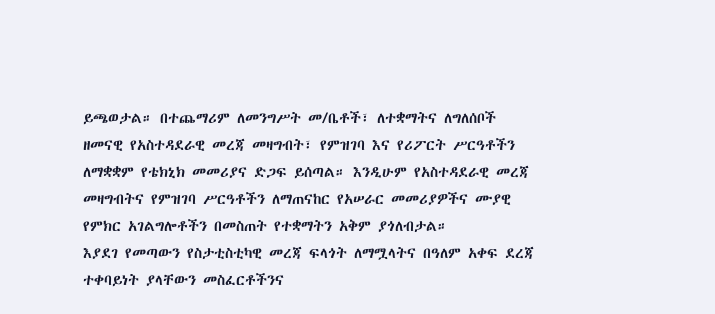ይጫወታል። በተጨማሪም ለመንግሥት መ/ቤቶች፣ ለተቋማትና ለግለሰቦች ዘመናዊ የአስተዳደራዊ መረጃ መዛግብት፣ የምዝገባ እና የሪፖርት ሥርዓቶችን ለማቋቋም የቴክኒክ መመሪያና ድጋፍ ይሰጣል። እንዲሁም የአስተዳደራዊ መረጃ መዛግብትና የምዝገባ ሥርዓቶችን ለማጠናከር የአሠራር መመሪያዎችና ሙያዊ የምክር አገልግሎቶችን በመስጠት የተቋማትን አቅም ያጎለብታል።
እያደገ የመጣውን የስታቲስቲካዊ መረጃ ፍላጎት ለማሟላትና በዓለም አቀፍ ደረጃ ተቀባይነት ያላቸውን መስፈርቶችንና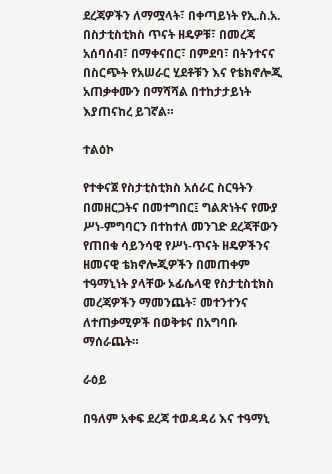ደረጃዎችን ለማሟላት፣ በቀጣይነት የኢ.ስ.አ. በስታቲስቲክስ ጥናት ዘዴዎቹ፣ በመረጃ አሰባሰብ፣ በማቀናበር፣ በምደባ፣ በትንተናና በስርጭት የአሠራር ሂደቶቹን እና የቴክኖሎጂ አጠቃቀሙን በማሻሻል በተከታታይነት እያጠናከረ ይገኛል።

ተልዕኮ

የተቀናጀ የስታቲስቲክስ አሰራር ስርዓትን በመዘርጋትና በመተግበር፤ ግልጽነትና የሙያ ሥነ-ምግባርን በተከተለ መንገድ ደረጃቸውን የጠበቁ ሳይንሳዊ የሥነ-ጥናት ዘዴዎችንና ዘመናዊ ቴክኖሎጂዎችን በመጠቀም ተዓማኒነት ያላቸው ኦፊሴላዊ የስታቲስቲክስ መረጃዎችን ማመንጨት፣ መተንተንና ለተጠቃሚዎች በወቅቱና በአግባቡ ማሰራጨት።

ራዕይ

በዓለም አቀፍ ደረጃ ተወዳዳሪ እና ተዓማኒ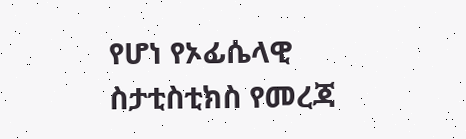የሆነ የኦፊሴላዊ ስታቲስቲክስ የመረጃ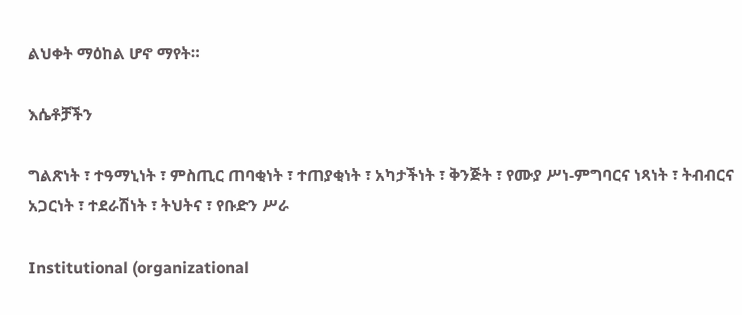ልህቀት ማዕከል ሆኖ ማየት።

እሴቶቻችን

ግልጽነት ፣ ተዓማኒነት ፣ ምስጢር ጠባቂነት ፣ ተጠያቂነት ፣ አካታችነት ፣ ቅንጅት ፣ የሙያ ሥነ-ምግባርና ነጻነት ፣ ትብብርና አጋርነት ፣ ተደራሽነት ፣ ትህትና ፣ የቡድን ሥራ

Institutional (organizational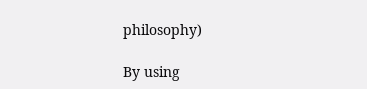philosophy)

By using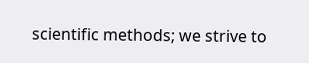scientific methods; we strive to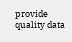provide quality data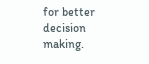for better decision making.